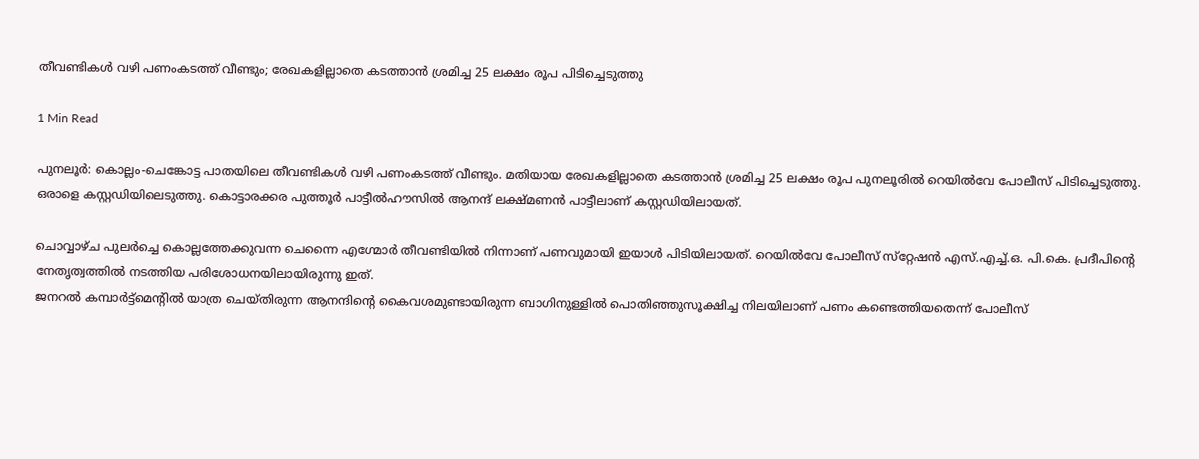തീവണ്ടികൾ വഴി പണംകടത്ത് വീണ്ടും; രേഖകളില്ലാതെ കടത്താൻ ശ്രമിച്ച 25 ലക്ഷം രൂപ പിടിച്ചെടുത്തു

1 Min Read

പുനലൂർ: കൊല്ലം-ചെങ്കോട്ട പാതയിലെ തീവണ്ടികൾ വഴി പണംകടത്ത് വീണ്ടും. മതിയായ രേഖകളില്ലാതെ കടത്താൻ ശ്രമിച്ച 25 ലക്ഷം രൂപ പുനലൂരിൽ റെയിൽവേ പോലീസ് പിടിച്ചെടുത്തു. ഒരാളെ കസ്റ്റഡിയിലെടുത്തു. കൊട്ടാരക്കര പുത്തൂർ പാട്ടീൽഹൗസിൽ ആനന്ദ് ലക്ഷ്മണൻ പാട്ടീലാണ് കസ്റ്റഡിയിലായത്.

ചൊവ്വാഴ്ച പുലർച്ചെ കൊല്ലത്തേക്കുവന്ന ചെന്നൈ എഗ്മോർ തീവണ്ടിയിൽ നിന്നാണ് പണവുമായി ഇയാൾ പിടിയിലായത്. റെയിൽവേ പോലീസ് സ്‌റ്റേഷൻ എസ്.എച്ച്.ഒ. പി.കെ. പ്രദീപിന്റെ നേതൃത്വത്തിൽ നടത്തിയ പരിശോധനയിലായിരുന്നു ഇത്.
ജനറൽ കമ്പാർട്ട്‌മെന്റിൽ യാത്ര ചെയ്തിരുന്ന ആനന്ദിന്റെ കൈവശമുണ്ടായിരുന്ന ബാഗിനുള്ളിൽ പൊതിഞ്ഞുസൂക്ഷിച്ച നിലയിലാണ് പണം കണ്ടെത്തിയതെന്ന് പോലീസ്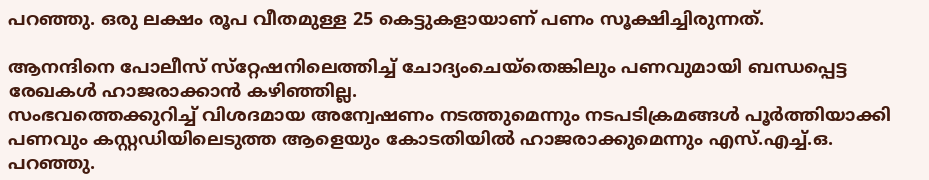പറഞ്ഞു. ഒരു ലക്ഷം രൂപ വീതമുള്ള 25 കെട്ടുകളായാണ് പണം സൂക്ഷിച്ചിരുന്നത്.

ആനന്ദിനെ പോലീസ് സ്‌റ്റേഷനിലെത്തിച്ച് ചോദ്യംചെയ്‌തെങ്കിലും പണവുമായി ബന്ധപ്പെട്ട രേഖകൾ ഹാജരാക്കാൻ കഴിഞ്ഞില്ല.
സംഭവത്തെക്കുറിച്ച് വിശദമായ അന്വേഷണം നടത്തുമെന്നും നടപടിക്രമങ്ങൾ പൂർത്തിയാക്കി പണവും കസ്റ്റഡിയിലെടുത്ത ആളെയും കോടതിയിൽ ഹാജരാക്കുമെന്നും എസ്.എച്ച്.ഒ. പറഞ്ഞു.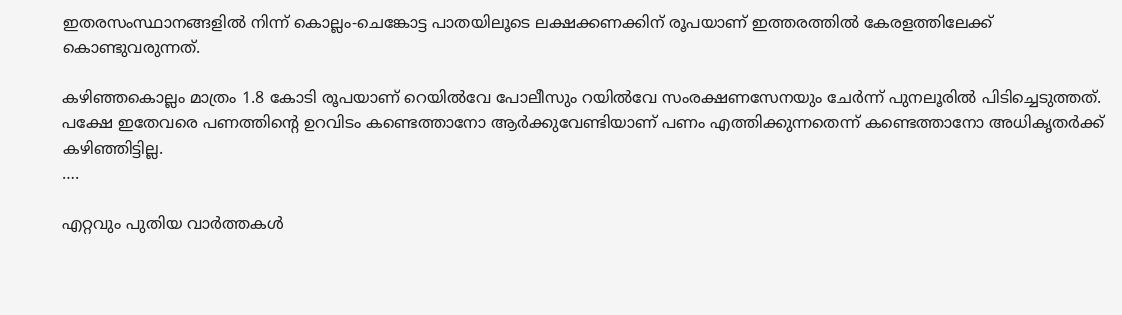ഇതരസംസ്ഥാനങ്ങളിൽ നിന്ന് കൊല്ലം-ചെങ്കോട്ട പാതയിലൂടെ ലക്ഷക്കണക്കിന് രൂപയാണ് ഇത്തരത്തിൽ കേരളത്തിലേക്ക് കൊണ്ടുവരുന്നത്.

കഴിഞ്ഞകൊല്ലം മാത്രം 1.8 കോടി രൂപയാണ് റെയിൽവേ പോലീസും റയിൽവേ സംരക്ഷണസേനയും ചേർന്ന് പുനലൂരിൽ പിടിച്ചെടുത്തത്. പക്ഷേ ഇതേവരെ പണത്തിന്റെ ഉറവിടം കണ്ടെത്താനോ ആർക്കുവേണ്ടിയാണ് പണം എത്തിക്കുന്നതെന്ന് കണ്ടെത്താനോ അധികൃതർക്ക് കഴിഞ്ഞിട്ടില്ല.
….

എറ്റവും പുതിയ വാർത്തകൾ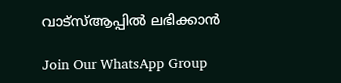വാട്സ്ആപ്പിൽ ലഭിക്കാൻ

Join Our WhatsApp Group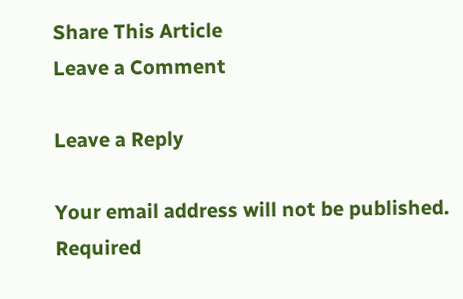Share This Article
Leave a Comment

Leave a Reply

Your email address will not be published. Required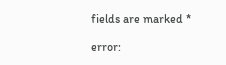fields are marked *

error: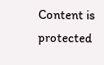Content is protected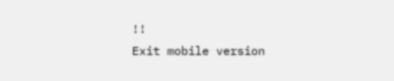!!
Exit mobile version